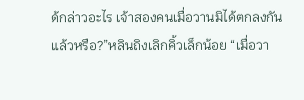ด้กล่าวอะไร เจ้าสองคนเมื่อวานมิได้ตกลงกันแล้วหรือ?”หลินถิงเลิกคิ้วเล็กน้อย “เมื่อวา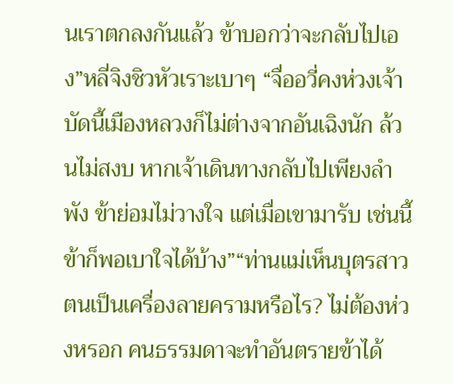นเราตกลงกันแล้ว ข้าบอกว่าจะกลับไปเอง”หลี่จิงชิวหัวเราะเบาๆ “จื่ออวี่คงห่วงเจ้า บัดนี้เมืองหลวงก็ไม่ต่างจากอันเฉิงนัก ล้วนไม่สงบ หากเจ้าเดินทางกลับไปเพียงลำพัง ข้าย่อมไม่วางใจ แต่เมื่อเขามารับ เช่นนี้ข้าก็พอเบาใจได้บ้าง”“ท่านแม่เห็นบุตรสาวตนเป็นเครื่องลายครามหรือไร? ไม่ต้องห่วงหรอก คนธรรมดาจะทำอันตรายข้าได้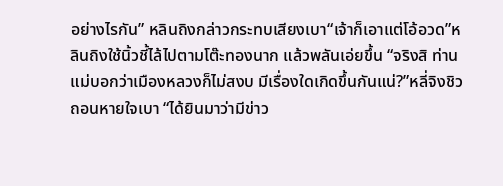อย่างไรกัน” หลินถิงกล่าวกระทบเสียงเบา“เจ้าก็เอาแต่โอ้อวด”หลินถิงใช้นิ้วชี้ไล้ไปตามโต๊ะทองนาก แล้วพลันเอ่ยขึ้น “จริงสิ ท่านแม่บอกว่าเมืองหลวงก็ไม่สงบ มีเรื่องใดเกิดขึ้นกันแน่?”หลี่จิงชิวถอนหายใจเบา “ได้ยินมาว่ามีข่าว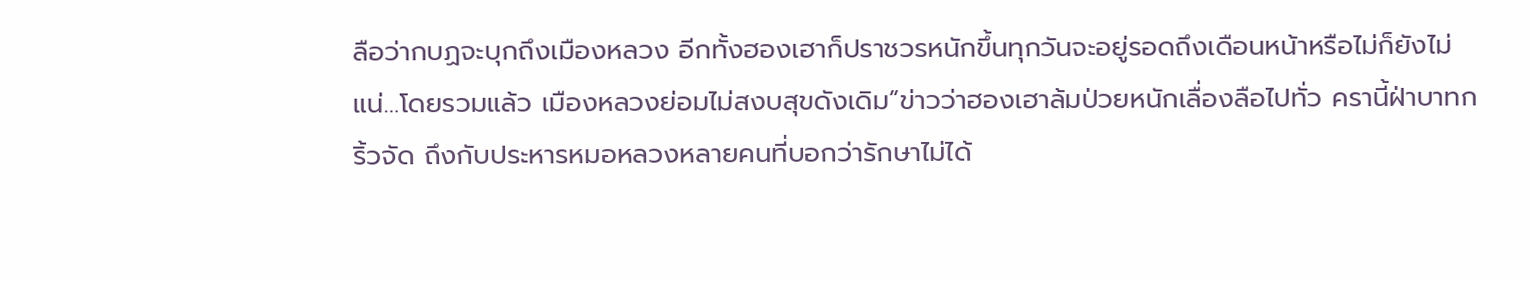ลือว่ากบฏจะบุกถึงเมืองหลวง อีกทั้งฮองเฮาก็ปราชวรหนักขึ้นทุกวันจะอยู่รอดถึงเดือนหน้าหรือไม่ก็ยังไม่แน่…โดยรวมแล้ว เมืองหลวงย่อมไม่สงบสุขดังเดิม”ข่าวว่าฮองเฮาล้มป่วยหนักเลื่องลือไปทั่ว ครานี้ฝ่าบาทกริ้วจัด ถึงกับประหารหมอหลวงหลายคนที่บอกว่ารักษาไม่ได้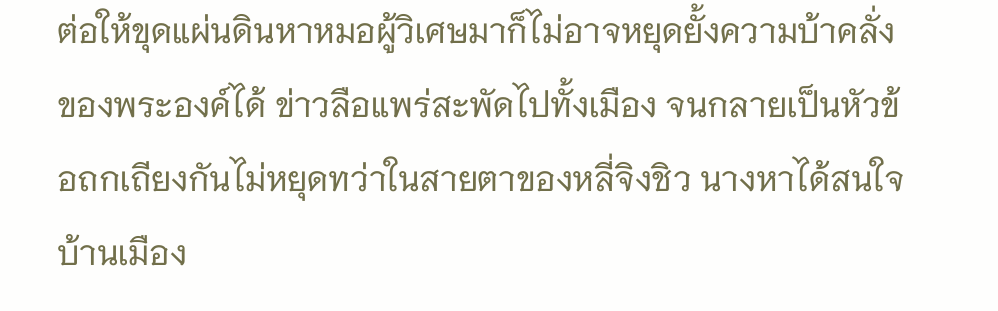ต่อให้ขุดแผ่นดินหาหมอผู้วิเศษมาก็ไม่อาจหยุดยั้งความบ้าคลั่งของพระองค์ได้ ข่าวลือแพร่สะพัดไปทั้งเมือง จนกลายเป็นหัวข้อถกเถียงกันไม่หยุดทว่าในสายตาของหลี่จิงชิว นางหาได้สนใจบ้านเมือง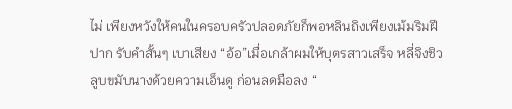ไม่ เพียงหวังให้คนในครอบครัวปลอดภัยก็พอหลินถิงเพียงเม้มริมฝีปาก รับคำสั้นๆ เบาเสียง “อ้อ”เมื่อเกล้าผมให้บุตรสาวเสร็จ หลี่จิงชิวลูบขมับนางด้วยความเอ็นดู ก่อนลดมือลง “